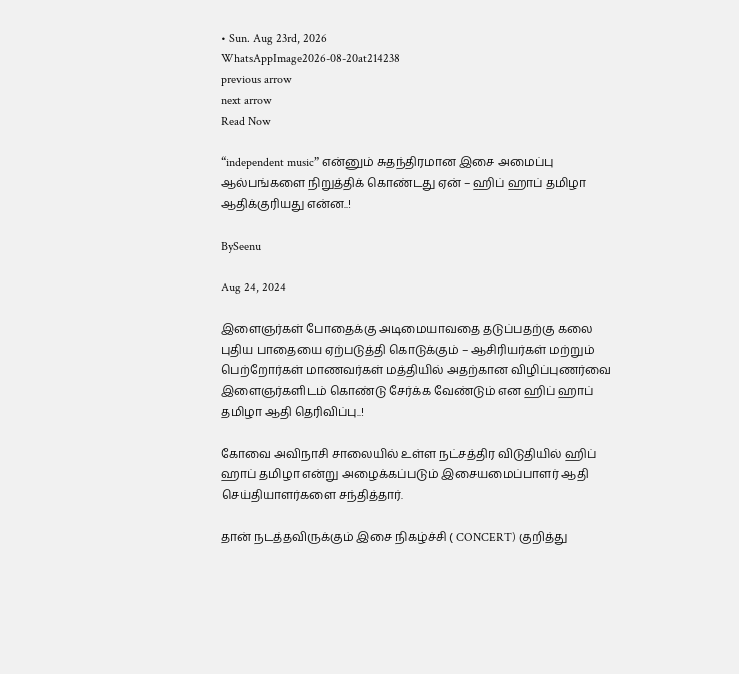• Sun. Aug 23rd, 2026
WhatsAppImage2026-08-20at214238
previous arrow
next arrow
Read Now

“independent music” என்னும் சுதந்திரமான இசை அமைப்பு ஆல்பங்களை நிறுத்திக் கொண்டது ஏன் – ஹிப் ஹாப் தமிழா ஆதிக்குரியது என்ன..!

BySeenu

Aug 24, 2024

இளைஞர்கள் போதைக்கு அடிமையாவதை தடுப்பதற்கு கலை புதிய பாதையை ஏற்படுத்தி கொடுக்கும் – ஆசிரியர்கள் மற்றும் பெற்றோர்கள் மாணவர்கள் மத்தியில் அதற்கான விழிப்புணர்வை இளைஞர்களிடம் கொண்டு சேர்க்க வேண்டும் என ஹிப் ஹாப் தமிழா ஆதி தெரிவிப்பு..!

கோவை அவிநாசி சாலையில் உள்ள நட்சத்திர விடுதியில் ஹிப் ஹாப் தமிழா என்று அழைக்கப்படும் இசையமைப்பாளர் ஆதி செய்தியாளர்களை சந்தித்தார்.

தான் நடத்தவிருக்கும் இசை நிகழ்ச்சி ( CONCERT) குறித்து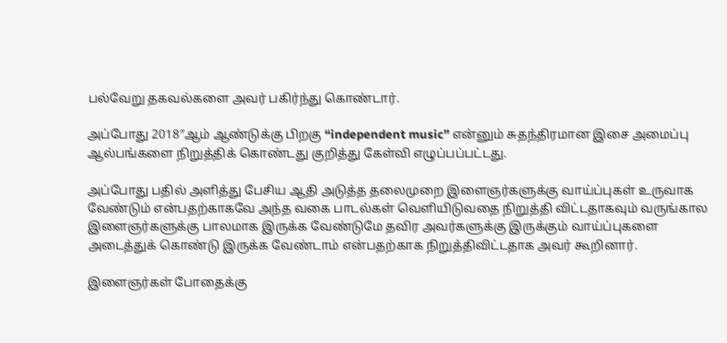பல்வேறு தகவல்களை அவர் பகிர்ந்து கொண்டார்.

அப்போது 2018″ஆம் ஆண்டுக்கு பிறகு “independent music” என்னும் சுதந்திரமான இசை அமைப்பு ஆல்பங்களை நிறுத்திக் கொண்டது குறித்து கேள்வி எழுப்பப்பட்டது.

அப்போது பதில் அளித்து பேசிய ஆதி அடுத்த தலைமுறை இளைஞர்களுக்கு வாய்ப்புகள் உருவாக வேண்டும் என்பதற்காகவே அந்த வகை பாடல்கள் வெளியிடுவதை நிறுத்தி விட்டதாகவும் வருங்கால இளைஞர்களுக்கு பாலமாக இருக்க வேண்டுமே தவிர அவர்களுக்கு இருக்கும் வாய்ப்புகளை அடைத்துக் கொண்டு இருக்க வேண்டாம் என்பதற்காக நிறுத்திவிட்டதாக அவர் கூறினார்.

இளைஞர்கள் போதைக்கு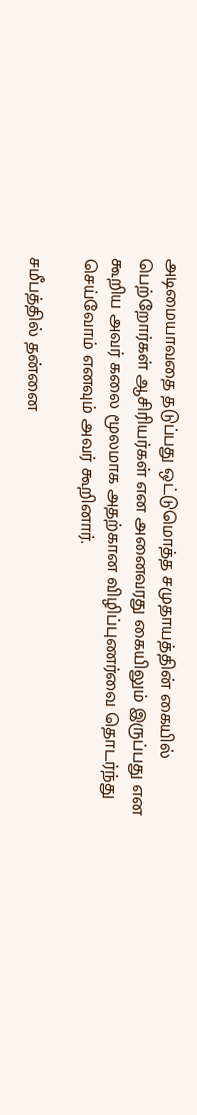அடிமையாவதை தடுப்பது ஒட்டுமொத்த சமுதாயத்தின் கையில் பெற்றோர்கள் ஆசிரியர்கள் என அனைவரது கையிலும் இருப்பது என கூறிய அவர் கலை மூலமாக அதற்கான விழிப்புணர்வை தொடர்ந்து செய்வோம் எனவும் அவர் கூறினார்.

சமீபத்தில் தன்னை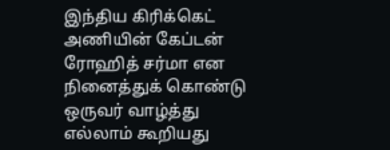இந்திய கிரிக்கெட் அணியின் கேப்டன் ரோஹித் சர்மா என நினைத்துக் கொண்டு ஒருவர் வாழ்த்து எல்லாம் கூறியது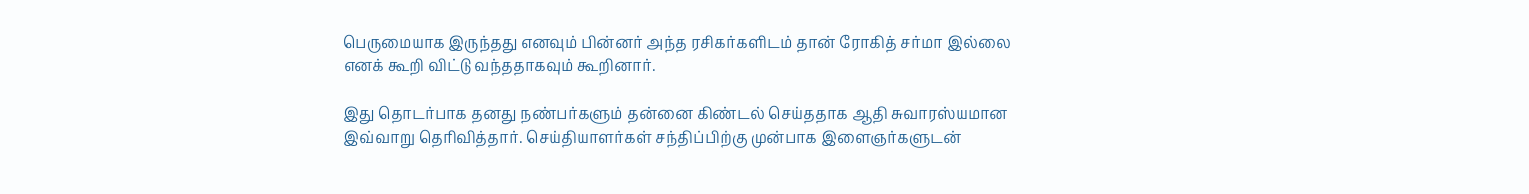பெருமையாக இருந்தது எனவும் பின்னர் அந்த ரசிகர்களிடம் தான் ரோகித் சர்மா இல்லை எனக் கூறி விட்டு வந்ததாகவும் கூறினார்.

இது தொடர்பாக தனது நண்பர்களும் தன்னை கிண்டல் செய்ததாக ஆதி சுவாரஸ்யமான இவ்வாறு தெரிவித்தார். செய்தியாளர்கள் சந்திப்பிற்கு முன்பாக இளைஞர்களுடன்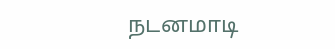நடனமாடி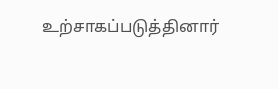உற்சாகப்படுத்தினார்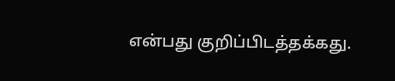என்பது குறிப்பிடத்தக்கது.